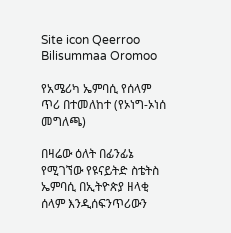Site icon Qeerroo Bilisummaa Oromoo

የአሜሪካ ኤምባሲ የሰላም ጥሪ በተመለከተ (የኦነግ-ኦነሰ መግለጫ)

በዛሬው ዕለት በፊንፊኔ የሚገኘው የዩናይትድ ስቴትስ ኤምባሲ በኢትዮጵያ ዘላቂ ሰላም እንዲሰፍንጥሪውን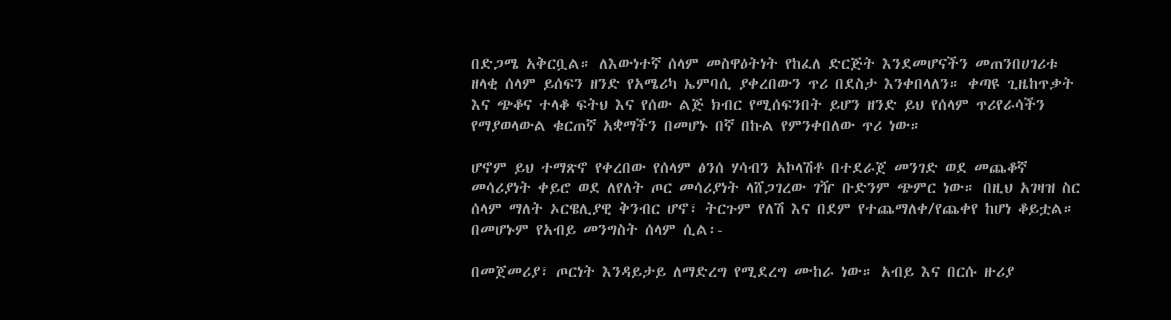በድጋሜ አቅርቧል። ለእውነተኛ ሰላም መስዋዕትነት የከፈለ ድርጅት እንደመሆናችን መጠንበሀገሪቱ ዘላቂ ሰላም ይሰፍን ዘንድ የአሜሪካ ኤምባሲ ያቀረበውን ጥሪ በደስታ እንቀበላለን። ቀጣዩ ጊዜከጥቃት እና ጭቆና ተላቆ ፍትህ እና የሰው ልጅ ክብር የሚሰፍንበት ይሆን ዘንድ ይህ የሰላም ጥሪየራሳችን የማያወላውል ቁርጠኛ አቋማችን በመሆኑ በኛ በኩል የምንቀበለው ጥሪ ነው።

ሆኖም ይህ ተማጽኖ የቀረበው የሰላም ፅንሰ ሃሳብን አኮላሽቶ በተደራጀ መንገድ ወደ መጨቆኛ መሳሪያነት ቀይሮ ወደ ለየለት ጦር መሳሪያነት ላሸጋገረው ገዥ ቡድንም ጭምር ነው። በዚህ አገዛዝ ስር ሰላም ማለት ኦርዌሊያዊ ቅንብር ሆኖ፣ ትርጉም የለሽ እና በደም የተጨማለቀ/የጨቀየ ከሆነ ቆይቷል። በመሆኑም የአብይ መንግስት ሰላም ሲል፡-

በመጀመሪያ፣ ጦርነት እንዳይታይ ለማድረግ የሚደረግ ሙከራ ነው። አብይ እና በርሱ ዙሪያ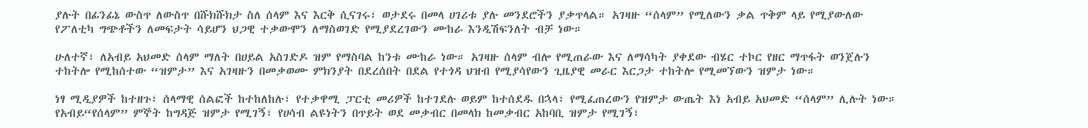ያሉት በፊንፊኔ ውስጥ ለውስጥ በሹክሹክታ ስለ ሰላም እና እርቅ ሲናገሩ፣ ወታደሩ በመላ ሀገሪቱ ያሉ መንደሮችን ያቃጥላል። አገዛዙ “ሰላም” የሚለውን ቃል ጥቅም ላይ የሚያውለው የፖለቲካ ግጭቶችን ለመፍታት ሳይሆን ህጋዊ ተቃውሞን ለማስወገድ የሚያደረገውን ሙከራ እንዲሽፍንለት ብቻ ነው።

ሁለተኛ፣ ለአብይ አህመድ ሰላም ማለት በሀይል አስገድዶ ዝም የማስባል ከንቱ ሙከራ ነው። አገዛዙ ሰላም ብሎ የሚጠራው እና ለማሳካት ያቀደው ብሄር ተኮር የዘር ማጥፋት ወንጀሉን ተከትሎ የሚከሰተው “ዝምታ” እና አገዛዙን በመቃወሙ ምክንያት በደረሰበት በደል የተጎዳ ህዝብ የሚያሳየውን ጊዜያዊ መራር እርጋታ ተከትሎ የሚመኘውን ዝምታ ነው።

ነፃ ሚዲያዎች ከተዘጉ፣ ሰላማዊ ሰልፎች ከተከለከሉ፣ የተቃዋሚ ፓርቲ መሪዎች ከተገደሉ ወይም ከተሰደዱ በኋላ፣ የሚፈጠረውን የዝምታ ውጤት እነ አብይ አህመድ “ሰላም” ሊሉት ነው። የአብይ“የሰላም” ምኞት ከግዳጅ ዝምታ የሚገኝ፣ የሀሳብ ልዩነትን በጥይት ወደ መቃብር በመላክ ከመቃብር አከባቢ ዝምታ የሚገኝ፣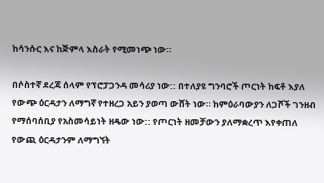ከሳንሱር እና ከጅምላ እስራት የሚመነጭ ነው።

በሶስተኛ ደረጃ ሰላም የፕሮፓጋንዳ መሳሪያ ነው:: በተለያዩ ግንባሮች ጦርነት ከፍቶ እያለ የውጭ ዕርዳታን ለማግኛ የተዘረጋ አይን ያወጣ ውሸት ነው። ከምዕራባውያን ለጋሾች ገንዘብ የማሰባሰቢያ የአስመሳይነት ዘዴው ነው:: የጦርነት ዘመቻውን ያለማቋረጥ እየቀጠለ የውጪ ዕርዳታንም ለማግኘት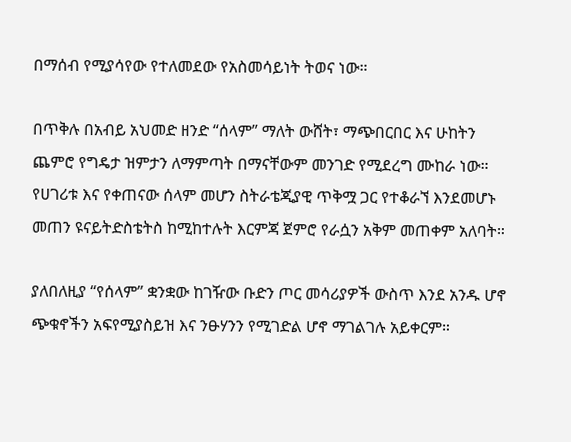በማሰብ የሚያሳየው የተለመደው የአስመሳይነት ትወና ነው።

በጥቅሉ በአብይ አህመድ ዘንድ “ሰላም” ማለት ውሸት፣ ማጭበርበር እና ሁከትን ጨምሮ የግዴታ ዝምታን ለማምጣት በማናቸውም መንገድ የሚደረግ ሙከራ ነው። የሀገሪቱ እና የቀጠናው ሰላም መሆን ስትራቴጂያዊ ጥቅሟ ጋር የተቆራኘ እንደመሆኑ መጠን ዩናይትድስቴትስ ከሚከተሉት እርምጃ ጀምሮ የራሷን አቅም መጠቀም አለባት።

ያለበለዚያ “የሰላም” ቋንቋው ከገዥው ቡድን ጦር መሳሪያዎች ውስጥ እንደ አንዱ ሆኖ ጭቁኖችን አፍየሚያስይዝ እና ንፁሃንን የሚገድል ሆኖ ማገልገሉ አይቀርም።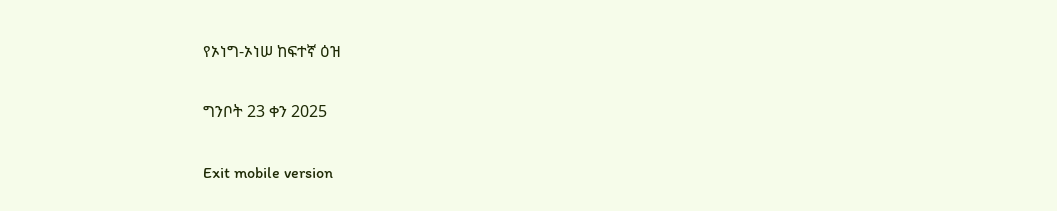የኦነግ-ኦነሠ ከፍተኛ ዕዝ

ግንቦት 23 ቀን 2025

Exit mobile version